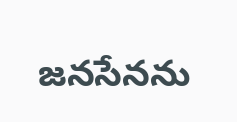జనసేనను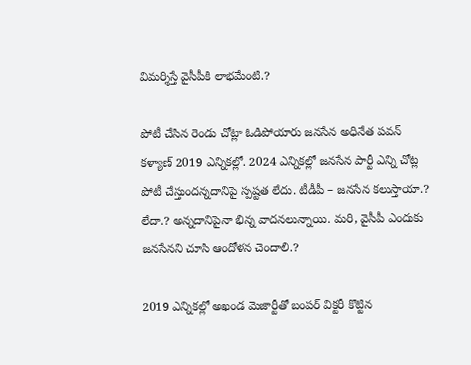విమర్శిస్తే వైసీపీకి లాభమేంటి.?

పోటీ చేసిన రెండు చోట్లా ఓడిపోయారు జనసేన అధినేత పవన్ కళ్యాణ్ 2019 ఎన్నికల్లో. 2024 ఎన్నికల్లో జనసేన పార్టీ ఎన్ని చోట్ల పోటీ చేస్తుందన్నదానిపై స్పష్టత లేదు. టీడీపీ – జనసేన కలుస్తాయా.? లేదా.? అన్నదానిపైనా భిన్న వాదనలున్నాయి. మరి, వైసీపీ ఎందుకు జనసేనని చూసి ఆందోళన చెందాలి.?

2019 ఎన్నికల్లో అఖండ మెజార్టీతో బంపర్ విక్టరీ కొట్టిన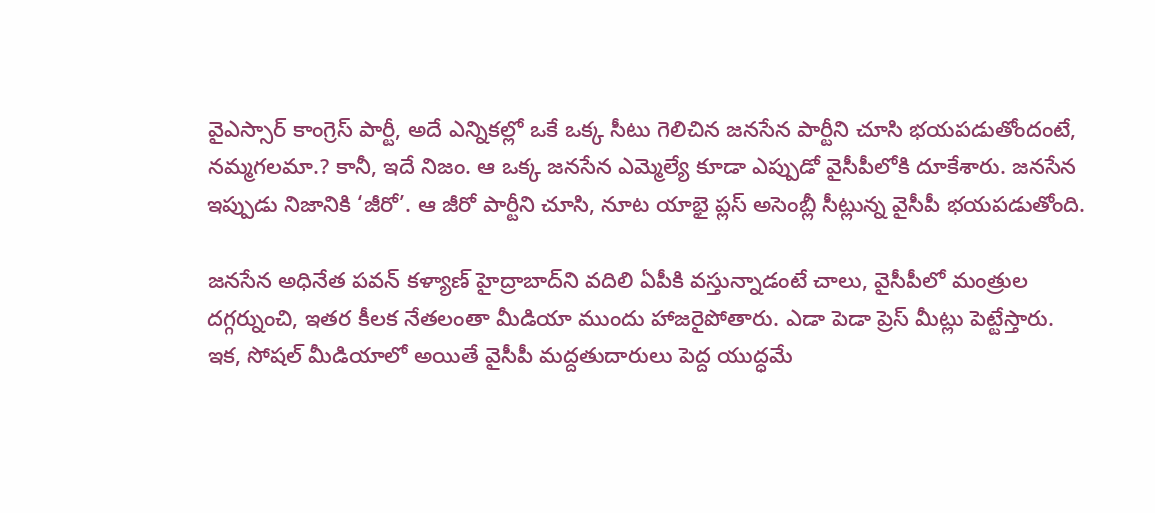వైఎస్సార్ కాంగ్రెస్ పార్టీ, అదే ఎన్నికల్లో ఒకే ఒక్క సీటు గెలిచిన జనసేన పార్టీని చూసి భయపడుతోందంటే, నమ్మగలమా.? కానీ, ఇదే నిజం. ఆ ఒక్క జనసేన ఎమ్మెల్యే కూడా ఎప్పుడో వైసీపీలోకి దూకేశారు. జనసేన ఇప్పుడు నిజానికి ‘జీరో’. ఆ జీరో పార్టీని చూసి, నూట యాభై ప్లస్ అసెంబ్లీ సీట్లున్న వైసీపీ భయపడుతోంది.

జనసేన అధినేత పవన్ కళ్యాణ్ హైద్రాబాద్‌ని వదిలి ఏపీకి వస్తున్నాడంటే చాలు, వైసీపీలో మంత్రుల దగ్గర్నుంచి, ఇతర కీలక నేతలంతా మీడియా ముందు హాజరైపోతారు. ఎడా పెడా ప్రెస్ మీట్లు పెట్టేస్తారు. ఇక, సోషల్ మీడియాలో అయితే వైసీపీ మద్దతుదారులు పెద్ద యుద్ధమే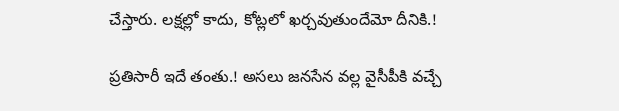చేస్తారు. లక్షల్లో కాదు, కోట్లలో ఖర్చవుతుందేమో దీనికి.!

ప్రతిసారీ ఇదే తంతు.! అసలు జనసేన వల్ల వైసీపీకి వచ్చే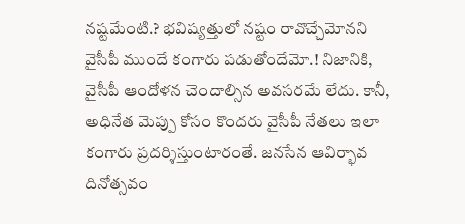నష్టమేంటి.? భవిష్యత్తులో నష్టం రావొచ్చేమోనని వైసీపీ ముందే కంగారు పడుతోందేమో.! నిజానికి, వైసీపీ ఆందోళన చెందాల్సిన అవసరమే లేదు. కానీ, అధినేత మెప్పు కోసం కొందరు వైసీపీ నేతలు ఇలా కంగారు ప్రదర్శిస్తుంటారంతే. జనసేన ఆవిర్భావ దినోత్సవం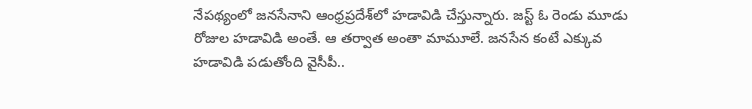నేపథ్యంలో జనసేనాని ఆంధ్రప్రదేశ్‌లో హడావిడి చేస్తున్నారు. జస్ట్ ఓ రెండు మూడు రోజుల హడావిడి అంతే. ఆ తర్వాత అంతా మామూలే. జనసేన కంటే ఎక్కువ హడావిడి పడుతోంది వైసీపీ..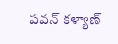పవన్ కళ్యాణ్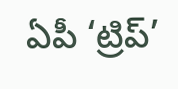ఏపీ ‘ట్రిప్’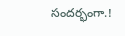సందర్భంగా.!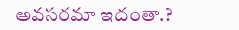అవసరమా ఇదంతా.?